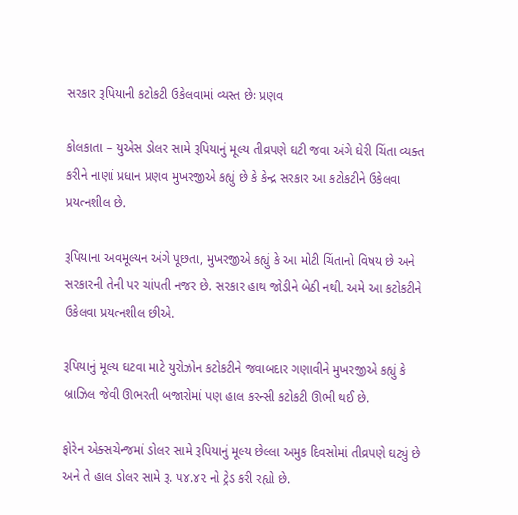સરકાર રૂપિયાની કટોકટી ઉકેલવામાં વ્યસ્ત છેઃ પ્રણવ

કોલકાતા – યુએસ ડોલર સામે રૂપિયાનું મૂલ્ય તીવ્રપણે ઘટી જવા અંગે ઘેરી ચિંતા વ્યક્ત કરીને નાણાં પ્રધાન પ્રણવ મુખરજીએ કહ્યું છે કે કેન્દ્ર સરકાર આ કટોકટીને ઉકેલવા પ્રયત્નશીલ છે.

રૂપિયાના અવમૂલ્યન અંગે પૂછતા, મુખરજીએ કહ્યું કે આ મોટી ચિંતાનો વિષય છે અને સરકારની તેની પર ચાંપતી નજર છે. સરકાર હાથ જોડીને બેઠી નથી. અમે આ કટોકટીને ઉકેલવા પ્રયત્નશીલ છીએ.

રૂપિયાનું મૂલ્ય ઘટવા માટે યુરોઝોન કટોકટીને જવાબદાર ગણાવીને મુખરજીએ કહ્યું કે બ્રાઝિલ જેવી ઊભરતી બજારોમાં પણ હાલ કરન્સી કટોકટી ઊભી થઈ છે.

ફોરેન એક્સચેન્જમાં ડોલર સામે રૂપિયાનું મૂલ્ય છેલ્લા અમુક દિવસોમાં તીવ્રપણે ઘટ્યું છે અને તે હાલ ડોલર સામે રૂ. ૫૪.૪૨ નો ટ્રેડ કરી રહ્યો છે.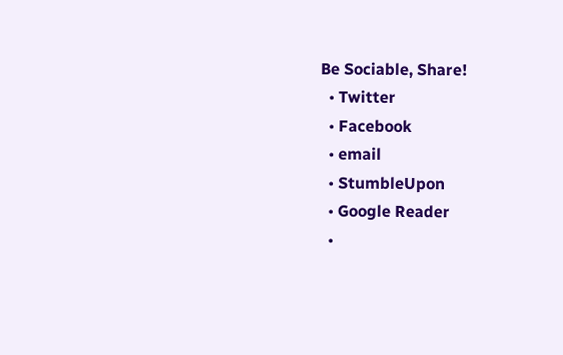Be Sociable, Share!
  • Twitter
  • Facebook
  • email
  • StumbleUpon
  • Google Reader
  •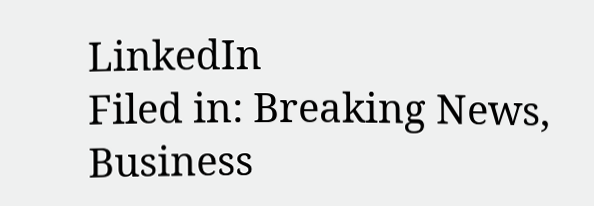LinkedIn
Filed in: Breaking News, Business